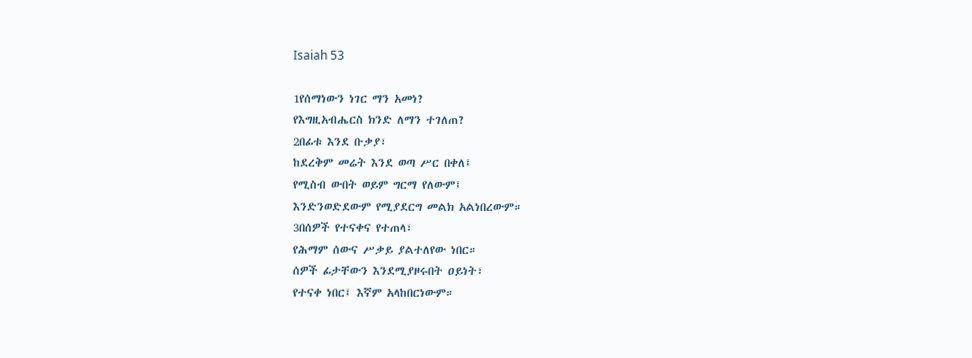Isaiah 53

1የሰማነውን ነገር ማን አመነ?
የእግዚአብሔርስ ክንድ ለማን ተገለጠ?
2በፊቱ እንደ ቡቃያ፣
ከደረቅም መሬት እንደ ወጣ ሥር በቀለ፤
የሚስብ ውበት ወይም ግርማ የለውም፤
እንድንወድደውም የሚያደርግ መልክ አልነበረውም።
3በሰዎች የተናቀና የተጠላ፣
የሕማም ሰውና ሥቃይ ያልተለየው ነበር።
ሰዎች ፊታቸውን እንደሚያዞሩበት ዐይነት፣
የተናቀ ነበር፤ እኛም አላከበርነውም።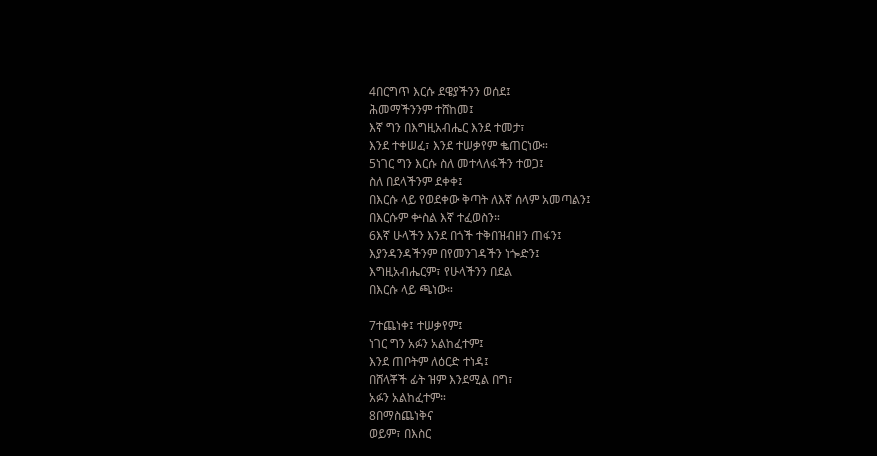4በርግጥ እርሱ ደዌያችንን ወሰደ፤
ሕመማችንንም ተሸከመ፤
እኛ ግን በእግዚአብሔር እንደ ተመታ፣
እንደ ተቀሠፈ፣ እንደ ተሠቃየም ቈጠርነው።
5ነገር ግን እርሱ ስለ መተላለፋችን ተወጋ፤
ስለ በደላችንም ደቀቀ፤
በእርሱ ላይ የወደቀው ቅጣት ለእኛ ሰላም አመጣልን፤
በእርሱም ቍስል እኛ ተፈወስን።
6እኛ ሁላችን እንደ በጎች ተቅበዝብዘን ጠፋን፤
እያንዳንዳችንም በየመንገዳችን ነጐድን፤
እግዚአብሔርም፣ የሁላችንን በደል
በእርሱ ላይ ጫነው።

7ተጨነቀ፤ ተሠቃየም፤
ነገር ግን አፉን አልከፈተም፤
እንደ ጠቦትም ለዕርድ ተነዳ፤
በሸላቾች ፊት ዝም እንደሚል በግ፣
አፉን አልከፈተም።
8በማስጨነቅና
ወይም፣ በእስር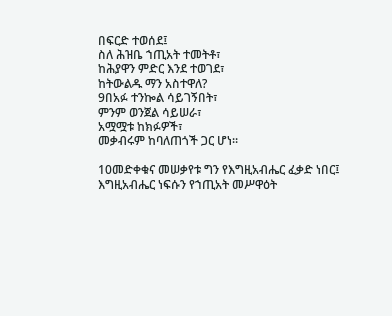በፍርድ ተወሰደ፤
ስለ ሕዝቤ ኀጢአት ተመትቶ፣
ከሕያዋን ምድር እንደ ተወገደ፣
ከትውልዱ ማን አስተዋለ?
9በአፉ ተንኰል ሳይገኝበት፣
ምንም ወንጀል ሳይሠራ፣
አሟሟቱ ከክፉዎች፣
መቃብሩም ከባለጠጎች ጋር ሆነ።

10መድቀቁና መሠቃየቱ ግን የእግዚአብሔር ፈቃድ ነበር፤
እግዚአብሔር ነፍሱን የኀጢአት መሥዋዕት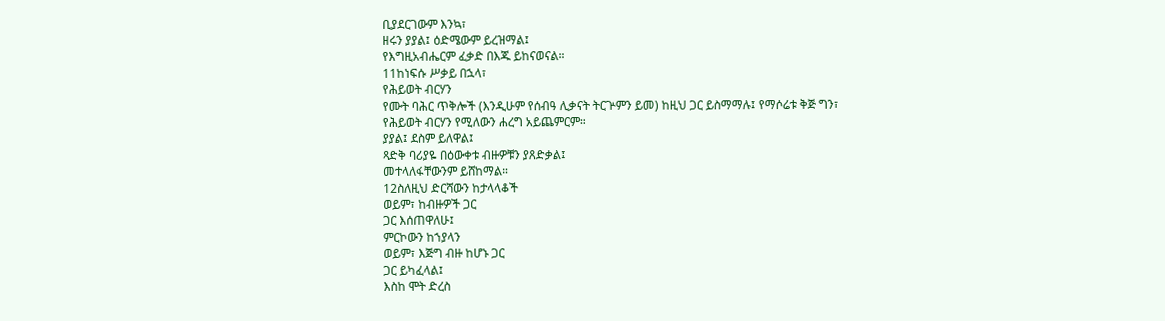ቢያደርገውም እንኳ፣
ዘሩን ያያል፤ ዕድሜውም ይረዝማል፤
የእግዚአብሔርም ፈቃድ በእጁ ይከናወናል።
11ከነፍሱ ሥቃይ በኋላ፣
የሕይወት ብርሃን
የሙት ባሕር ጥቅሎች (እንዲሁም የሰብዓ ሊቃናት ትርጕምን ይመ) ከዚህ ጋር ይስማማሉ፤ የማሶሬቱ ቅጅ ግን፣ የሕይወት ብርሃን የሚለውን ሐረግ አይጨምርም።
ያያል፤ ደስም ይለዋል፤
ጻድቅ ባሪያዬ በዕውቀቱ ብዙዎቹን ያጸድቃል፤
መተላለፋቸውንም ይሸከማል።
12ስለዚህ ድርሻውን ከታላላቆች
ወይም፣ ከብዙዎች ጋር
ጋር እሰጠዋለሁ፤
ምርኮውን ከኀያላን
ወይም፣ እጅግ ብዙ ከሆኑ ጋር
ጋር ይካፈላል፤
እስከ ሞት ድረስ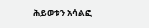ሕይወቱን አሳልፎ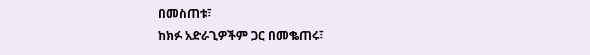በመስጠቱ፣
ከክፉ አድራጊዎችም ጋር በመቈጠሩ፣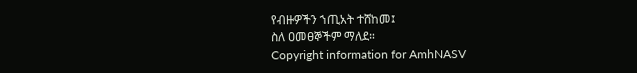የብዙዎችን ኀጢአት ተሸከመ፤
ስለ ዐመፀኞችም ማለደ።
Copyright information for AmhNASV